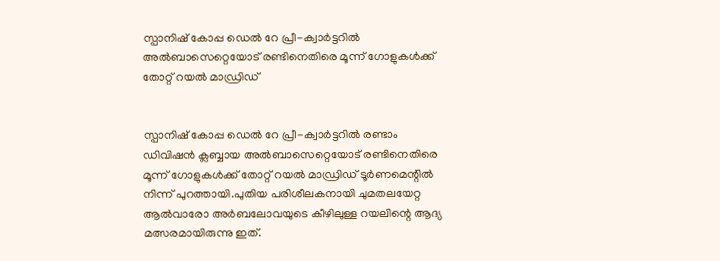സ്പാനിഷ് കോപ്പ ഡെല്‍ റേ പ്രീ-ക്വാർട്ടറില്‍ അല്‍ബാസെറ്റെയോട് രണ്ടിനെതിരെ മൂന്ന് ഗോളുകള്‍ക്ക് തോറ്റ് റയല്‍ മാഡ്രിഡ്


സ്പാനിഷ് കോപ്പ ഡെല്‍ റേ പ്രീ-ക്വാർട്ടറില്‍ രണ്ടാം ഡിവിഷൻ ക്ലബ്ബായ അല്‍ബാസെറ്റെയോട് രണ്ടിനെതിരെ മൂന്ന് ഗോളുകള്‍ക്ക് തോറ്റ് റയല്‍ മാഡ്രിഡ് ടൂർണമെന്റില്‍ നിന്ന് പുറത്തായി.പുതിയ പരിശീലകനായി ചുമതലയേറ്റ ആല്‍വാരോ അർബലോവയുടെ കീഴിലുള്ള റയലിന്റെ ആദ്യ മത്സരമായിരുന്നു ഇത്.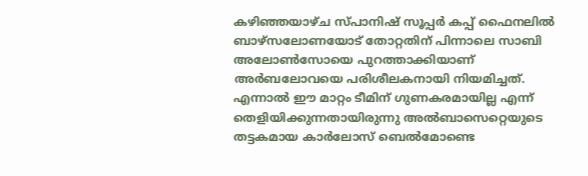കഴിഞ്ഞയാഴ്ച സ്പാനിഷ് സൂപ്പർ കപ്പ് ഫൈനലില്‍ ബാഴ്‌സലോണയോട് തോറ്റതിന് പിന്നാലെ സാബി അലോണ്‍സോയെ പുറത്താക്കിയാണ് അർബലോവയെ പരിശീലകനായി നിയമിച്ചത്. എന്നാല്‍ ഈ മാറ്റം ടീമിന് ഗുണകരമായില്ല എന്ന് തെളിയിക്കുന്നതായിരുന്നു അല്‍ബാസെറ്റെയുടെ തട്ടകമായ കാർലോസ് ബെല്‍മോണ്ടെ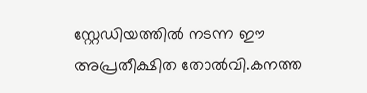സ്റ്റേഡിയത്തില്‍ നടന്ന ഈ അപ്രതീക്ഷിത തോല്‍വി.കനത്ത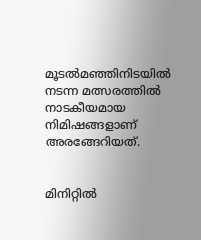മൂടല്‍മഞ്ഞിനിടയില്‍ നടന്ന മത്സരത്തില്‍ നാടകീയമായ നിമിഷങ്ങളാണ് അരങ്ങേറിയത്.


മിനിറ്റില്‍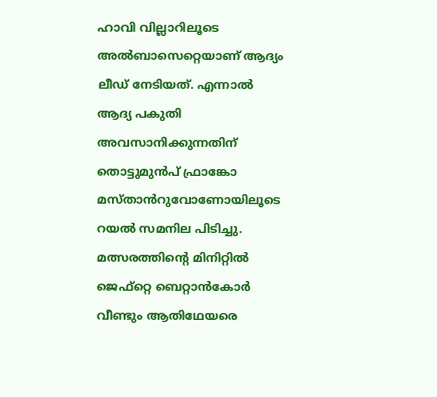ഹാവി വില്ലാറിലൂടെ അല്‍ബാസെറ്റെയാണ് ആദ്യം ലീഡ് നേടിയത്. എന്നാല്‍ ആദ്യ പകുതി അവസാനിക്കുന്നതിന് തൊട്ടുമുൻപ് ഫ്രാങ്കോ മസ്താൻറുവോണോയിലൂടെ റയല്‍ സമനില പിടിച്ചു. മത്സരത്തിന്റെ മിനിറ്റില്‍ ജെഫ്‌റ്റെ ബെറ്റാൻകോർ വീണ്ടും ആതിഥേയരെ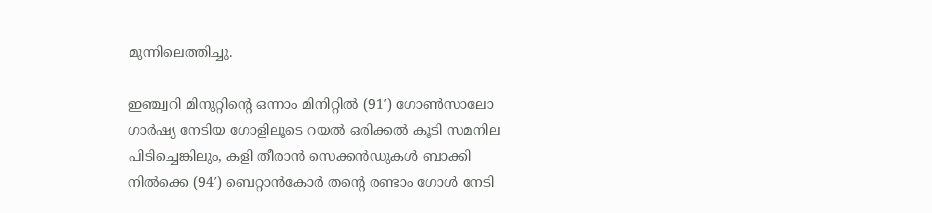മുന്നിലെത്തിച്ചു.

ഇഞ്ച്വറി മിനുറ്റിന്റെ ഒന്നാം മിനിറ്റില്‍ (91′) ഗോണ്‍സാലോ ഗാർഷ്യ നേടിയ ഗോളിലൂടെ റയല്‍ ഒരിക്കല്‍ കൂടി സമനില പിടിച്ചെങ്കിലും, കളി തീരാൻ സെക്കൻഡുകള്‍ ബാക്കി നില്‍ക്കെ (94′) ബെറ്റാൻകോർ തന്റെ രണ്ടാം ഗോള്‍ നേടി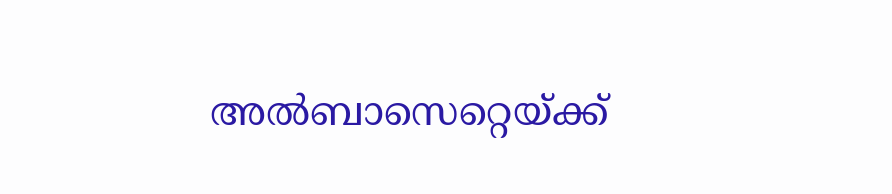അല്‍ബാസെറ്റെയ്ക്ക്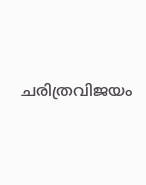ചരിത്രവിജയം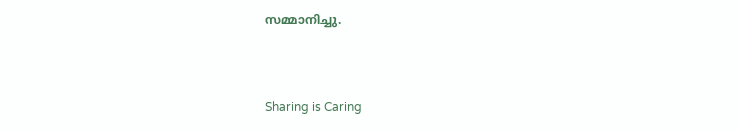സമ്മാനിച്ചു.



Sharing is Caring